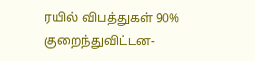ரயில் விபத்துகள் 90% குறைந்துவிட்டன-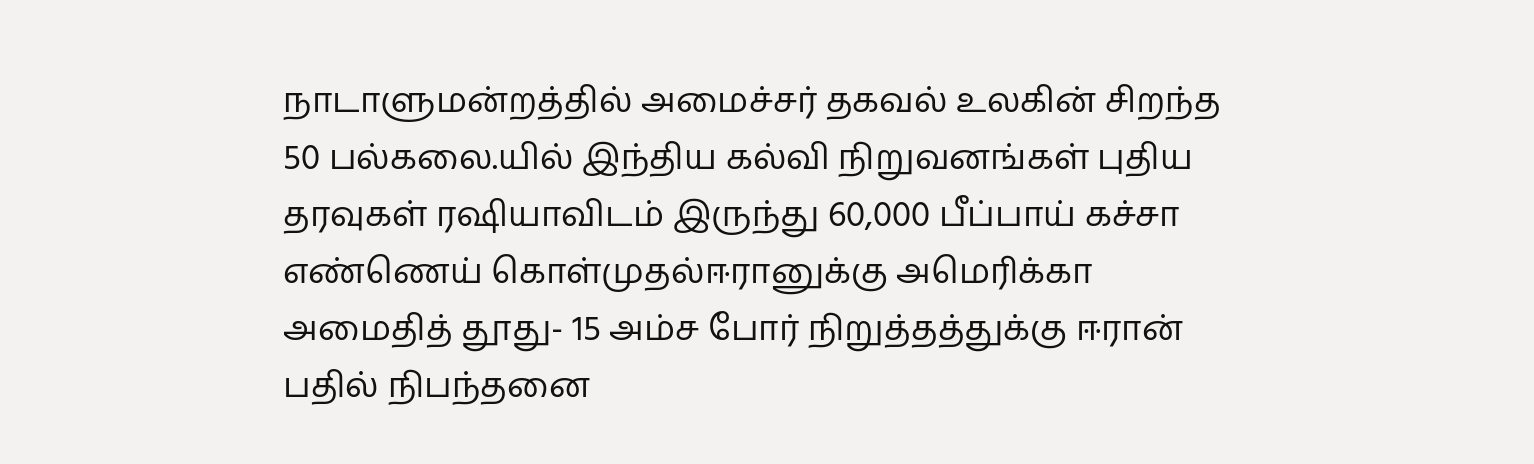நாடாளுமன்றத்தில் அமைச்சர் தகவல் உலகின் சிறந்த 50 பல்கலை.யில் இந்திய கல்வி நிறுவனங்கள் புதிய தரவுகள் ரஷியாவிடம் இருந்து 60,000 பீப்பாய் கச்சா எண்ணெய் கொள்முதல்ஈரானுக்கு அமெரிக்கா அமைதித் தூது- 15 அம்ச போர் நிறுத்தத்துக்கு ஈரான் பதில் நிபந்தனை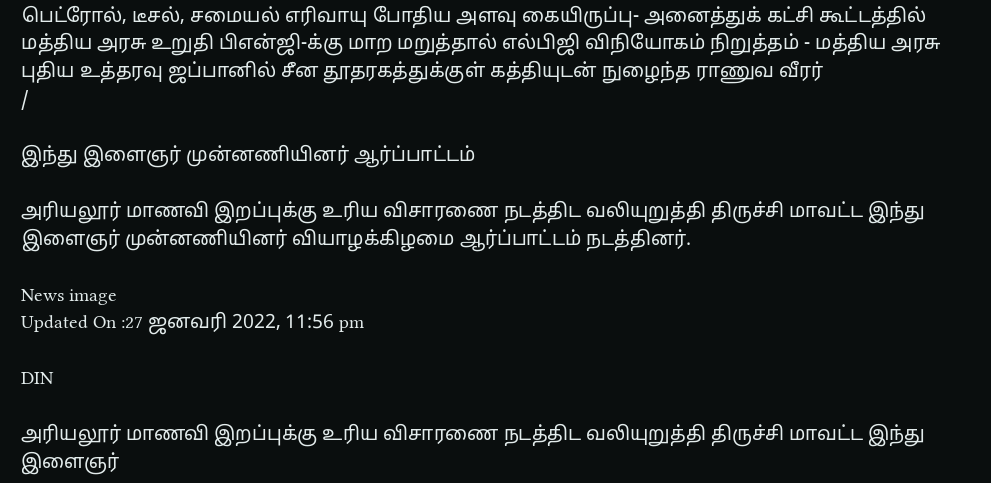பெட்ரோல், டீசல், சமையல் எரிவாயு போதிய அளவு கையிருப்பு- அனைத்துக் கட்சி கூட்டத்தில் மத்திய அரசு உறுதி பிஎன்ஜி-க்கு மாற மறுத்தால் எல்பிஜி விநியோகம் நிறுத்தம் - மத்திய அரசு புதிய உத்தரவு ஜப்பானில் சீன தூதரகத்துக்குள் கத்தியுடன் நுழைந்த ராணுவ வீரர்
/

இந்து இளைஞர் முன்னணியினர் ஆர்ப்பாட்டம்

அரியலூர் மாணவி இறப்புக்கு உரிய விசாரணை நடத்திட வலியுறுத்தி திருச்சி மாவட்ட இந்து இளைஞர் முன்னணியினர் வியாழக்கிழமை ஆர்ப்பாட்டம் நடத்தினர்.

News image
Updated On :27 ஜனவரி 2022, 11:56 pm

DIN

அரியலூர் மாணவி இறப்புக்கு உரிய விசாரணை நடத்திட வலியுறுத்தி திருச்சி மாவட்ட இந்து இளைஞர்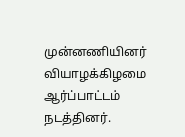முன்னணியினர் வியாழக்கிழமை ஆர்ப்பாட்டம் நடத்தினர்.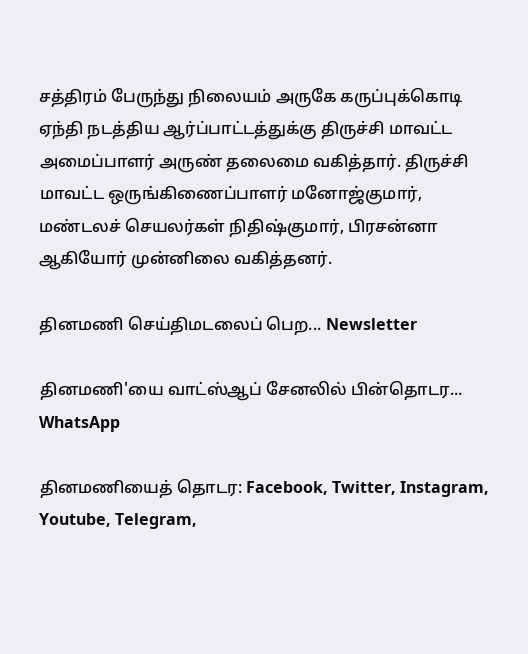சத்திரம் பேருந்து நிலையம் அருகே கருப்புக்கொடி ஏந்தி நடத்திய ஆர்ப்பாட்டத்துக்கு திருச்சி மாவட்ட அமைப்பாளர் அருண் தலைமை வகித்தார். திருச்சி மாவட்ட ஒருங்கிணைப்பாளர் மனோஜ்குமார், மண்டலச் செயலர்கள் நிதிஷ்குமார், பிரசன்னா ஆகியோர் முன்னிலை வகித்தனர்.

தினமணி செய்திமடலைப் பெற... Newsletter

தினமணி'யை வாட்ஸ்ஆப் சேனலில் பின்தொடர... WhatsApp

தினமணியைத் தொடர: Facebook, Twitter, Instagram, Youtube, Telegram,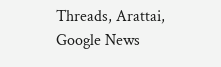Threads, Arattai, Google News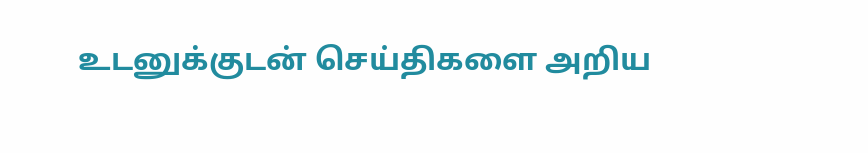உடனுக்குடன் செய்திகளை அறிய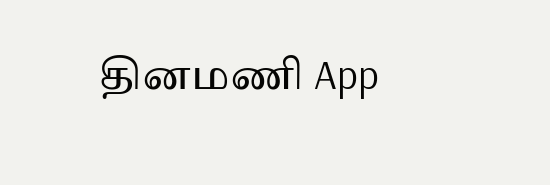தினமணி App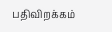பதிவிறக்கம்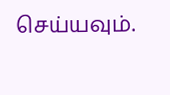செய்யவும்.